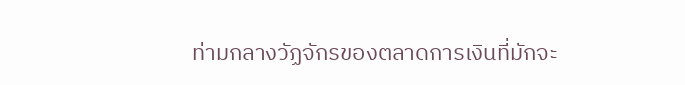ท่ามกลางวัฏจักรของตลาดการเงินที่มักจะ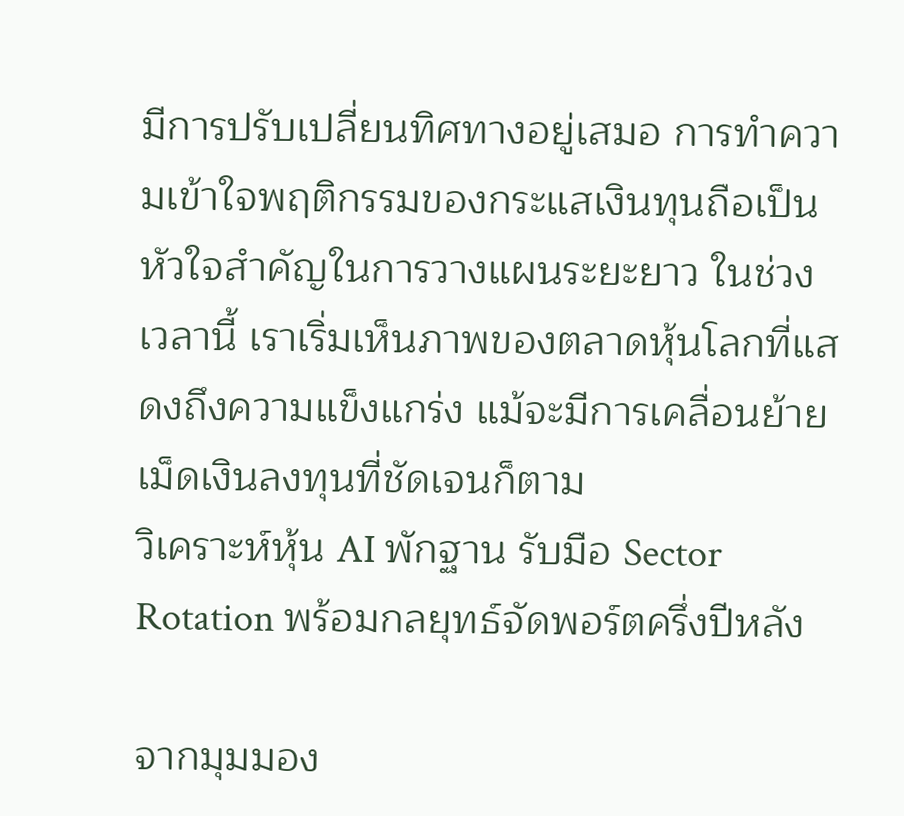มีการปรับเปลี่ยนทิศทางอยู่เสมอ การทำความเข้าใจพฤติกรรมของกระแสเงินทุนถือเป็นหัวใจสำคัญในการวางแผนระยะยาว ในช่วงเวลานี้ เราเริ่มเห็นภาพของตลาดหุ้นโลกที่แสดงถึงความแข็งแกร่ง แม้จะมีการเคลื่อนย้ายเม็ดเงินลงทุนที่ชัดเจนก็ตาม
วิเคราะห์หุ้น AI พักฐาน รับมือ Sector Rotation พร้อมกลยุทธ์จัดพอร์ตครึ่งปีหลัง

จากมุมมอง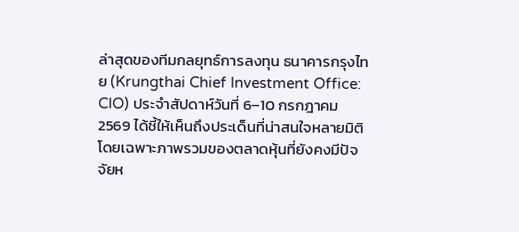ล่าสุดของทีมกลยุทธ์การลงทุน ธนาคารกรุงไทย (Krungthai Chief Investment Office: CIO) ประจำสัปดาห์วันที่ 6–10 กรกฎาคม 2569 ได้ชี้ให้เห็นถึงประเด็นที่น่าสนใจหลายมิติ โดยเฉพาะภาพรวมของตลาดหุ้นที่ยังคงมีปัจจัยห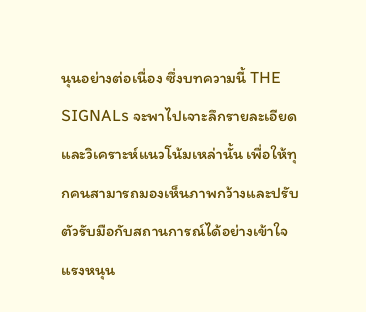นุนอย่างต่อเนื่อง ซึ่งบทความนี้ THE SIGNALs จะพาไปเจาะลึกรายละเอียดและวิเคราะห์แนวโน้มเหล่านั้น เพื่อให้ทุกคนสามารถมองเห็นภาพกว้างและปรับตัวรับมือกับสถานการณ์ได้อย่างเข้าใจ
แรงหนุน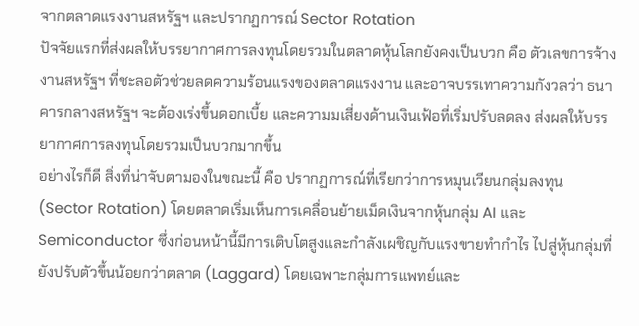จากตลาดแรงงานสหรัฐฯ และปรากฏการณ์ Sector Rotation
ปัจจัยแรกที่ส่งผลให้บรรยากาศการลงทุนโดยรวมในตลาดหุ้นโลกยังคงเป็นบวก คือ ตัวเลขการจ้างงานสหรัฐฯ ที่ชะลอตัวช่วยลดความร้อนแรงของตลาดแรงงาน และอาจบรรเทาความกังวลว่า ธนาคารกลางสหรัฐฯ จะต้องเร่งขึ้นดอกเบี้ย และความมเสี่ยงด้านเงินเฟ้อที่เริ่มปรับลดลง ส่งผลให้บรรยากาศการลงทุนโดยรวมเป็นบวกมากขึ้น
อย่างไรก็ดี สิ่งที่น่าจับตามองในขณะนี้ คือ ปรากฏการณ์ที่เรียกว่าการหมุนเวียนกลุ่มลงทุน (Sector Rotation) โดยตลาดเริ่มเห็นการเคลื่อนย้ายเม็ดเงินจากหุ้นกลุ่ม AI และ Semiconductor ซึ่งก่อนหน้านี้มีการเติบโตสูงและกำลังเผชิญกับแรงขายทำกำไร ไปสู่หุ้นกลุ่มที่ยังปรับตัวขึ้นน้อยกว่าตลาด (Laggard) โดยเฉพาะกลุ่มการแพทย์และ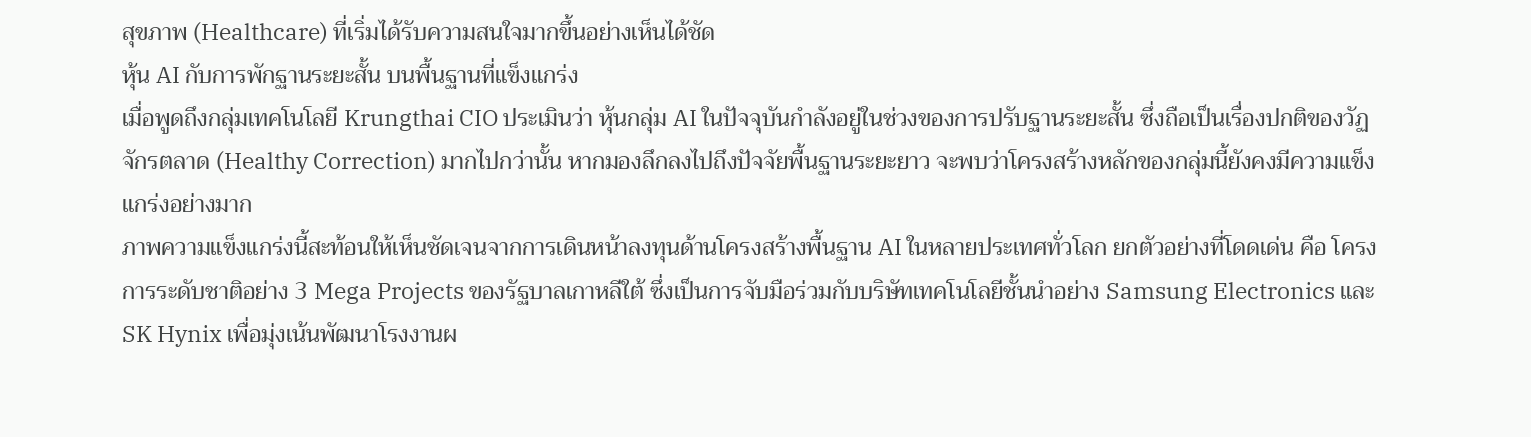สุขภาพ (Healthcare) ที่เริ่มได้รับความสนใจมากขึ้นอย่างเห็นได้ชัด
หุ้น AI กับการพักฐานระยะสั้น บนพื้นฐานที่แข็งแกร่ง
เมื่อพูดถึงกลุ่มเทคโนโลยี Krungthai CIO ประเมินว่า หุ้นกลุ่ม AI ในปัจจุบันกำลังอยู่ในช่วงของการปรับฐานระยะสั้น ซึ่งถือเป็นเรื่องปกติของวัฏจักรตลาด (Healthy Correction) มากไปกว่านั้น หากมองลึกลงไปถึงปัจจัยพื้นฐานระยะยาว จะพบว่าโครงสร้างหลักของกลุ่มนี้ยังคงมีความแข็งแกร่งอย่างมาก
ภาพความแข็งแกร่งนี้สะท้อนให้เห็นชัดเจนจากการเดินหน้าลงทุนด้านโครงสร้างพื้นฐาน AI ในหลายประเทศทั่วโลก ยกตัวอย่างที่โดดเด่น คือ โครงการระดับชาติอย่าง 3 Mega Projects ของรัฐบาลเกาหลีใต้ ซึ่งเป็นการจับมือร่วมกับบริษัทเทคโนโลยีชั้นนำอย่าง Samsung Electronics และ SK Hynix เพื่อมุ่งเน้นพัฒนาโรงงานผ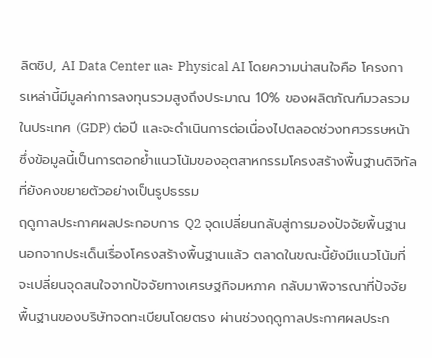ลิตชิป, AI Data Center และ Physical AI โดยความน่าสนใจคือ โครงการเหล่านี้มีมูลค่าการลงทุนรวมสูงถึงประมาณ 10% ของผลิตภัณฑ์มวลรวมในประเทศ (GDP) ต่อปี และจะดำเนินการต่อเนื่องไปตลอดช่วงทศวรรษหน้า ซึ่งข้อมูลนี้เป็นการตอกย้ำแนวโน้มของอุตสาหกรรมโครงสร้างพื้นฐานดิจิทัลที่ยังคงขยายตัวอย่างเป็นรูปธรรม
ฤดูกาลประกาศผลประกอบการ Q2 จุดเปลี่ยนกลับสู่การมองปัจจัยพื้นฐาน
นอกจากประเด็นเรื่องโครงสร้างพื้นฐานแล้ว ตลาดในขณะนี้ยังมีแนวโน้มที่จะเปลี่ยนจุดสนใจจากปัจจัยทางเศรษฐกิจมหภาค กลับมาพิจารณาที่ปัจจัยพื้นฐานของบริษัทจดทะเบียนโดยตรง ผ่านช่วงฤดูกาลประกาศผลประก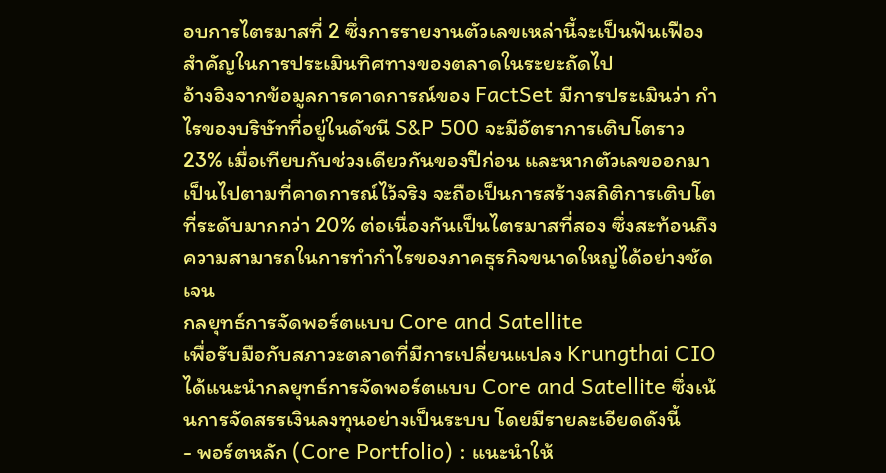อบการไตรมาสที่ 2 ซึ่งการรายงานตัวเลขเหล่านี้จะเป็นฟันเฟืองสำคัญในการประเมินทิศทางของตลาดในระยะถัดไป
อ้างอิงจากข้อมูลการคาดการณ์ของ FactSet มีการประเมินว่า กำไรของบริษัทที่อยู่ในดัชนี S&P 500 จะมีอัตราการเติบโตราว 23% เมื่อเทียบกับช่วงเดียวกันของปีก่อน และหากตัวเลขออกมาเป็นไปตามที่คาดการณ์ไว้จริง จะถือเป็นการสร้างสถิติการเติบโตที่ระดับมากกว่า 20% ต่อเนื่องกันเป็นไตรมาสที่สอง ซึ่งสะท้อนถึงความสามารถในการทำกำไรของภาคธุรกิจขนาดใหญ่ได้อย่างชัดเจน
กลยุทธ์การจัดพอร์ตแบบ Core and Satellite
เพื่อรับมือกับสภาวะตลาดที่มีการเปลี่ยนแปลง Krungthai CIO ได้แนะนำกลยุทธ์การจัดพอร์ตแบบ Core and Satellite ซึ่งเน้นการจัดสรรเงินลงทุนอย่างเป็นระบบ โดยมีรายละเอียดดังนี้
- พอร์ตหลัก (Core Portfolio) : แนะนำให้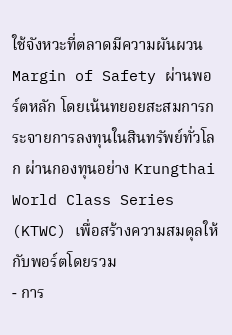ใช้จังหวะที่ตลาดมีความผันผวน Margin of Safety ผ่านพอร์ตหลัก โดยเน้นทยอยสะสมการกระจายการลงทุนในสินทรัพย์ทั่วโลก ผ่านกองทุนอย่าง Krungthai World Class Series (KTWC) เพื่อสร้างความสมดุลให้กับพอร์ตโดยรวม
- การ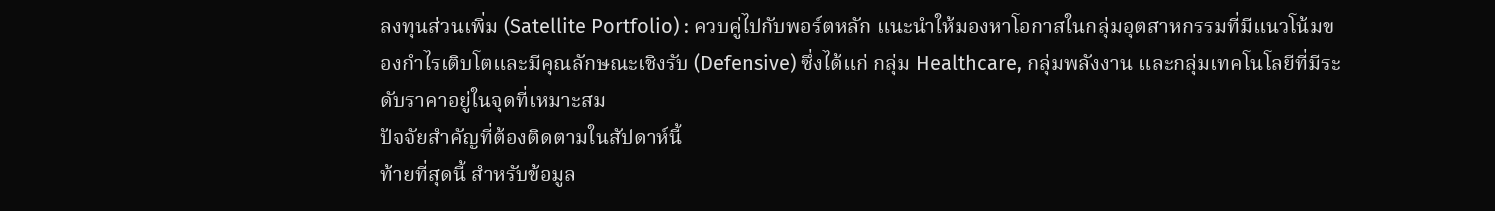ลงทุนส่วนเพิ่ม (Satellite Portfolio) : ควบคู่ไปกับพอร์ตหลัก แนะนำให้มองหาโอกาสในกลุ่มอุตสาหกรรมที่มีแนวโน้มของกำไรเติบโตและมีคุณลักษณะเชิงรับ (Defensive) ซึ่งได้แก่ กลุ่ม Healthcare, กลุ่มพลังงาน และกลุ่มเทคโนโลยีที่มีระดับราคาอยู่ในจุดที่เหมาะสม
ปัจจัยสำคัญที่ต้องติดตามในสัปดาห์นี้
ท้ายที่สุดนี้ สำหรับข้อมูล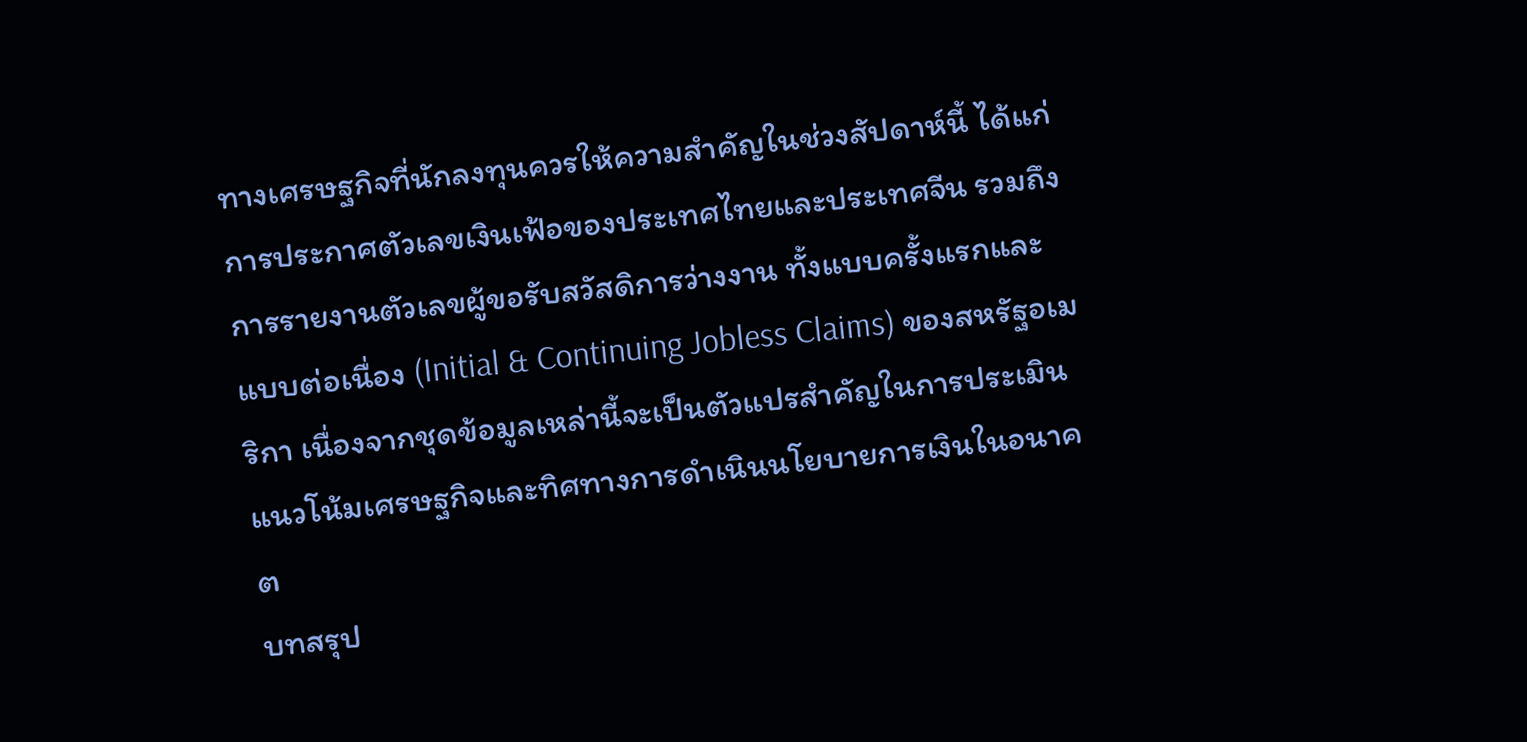ทางเศรษฐกิจที่นักลงทุนควรให้ความสำคัญในช่วงสัปดาห์นี้ ได้แก่ การประกาศตัวเลขเงินเฟ้อของประเทศไทยและประเทศจีน รวมถึงการรายงานตัวเลขผู้ขอรับสวัสดิการว่างงาน ทั้งแบบครั้งแรกและแบบต่อเนื่อง (Initial & Continuing Jobless Claims) ของสหรัฐอเมริกา เนื่องจากชุดข้อมูลเหล่านี้จะเป็นตัวแปรสำคัญในการประเมินแนวโน้มเศรษฐกิจและทิศทางการดำเนินนโยบายการเงินในอนาคต
บทสรุป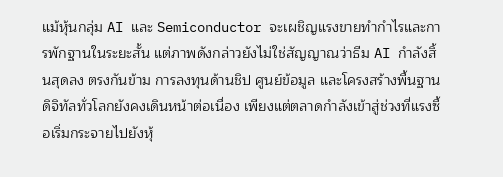แม้หุ้นกลุ่ม AI และ Semiconductor จะเผชิญแรงขายทำกำไรและการพักฐานในระยะสั้น แต่ภาพดังกล่าวยังไม่ใช่สัญญาณว่าธีม AI กำลังสิ้นสุดลง ตรงกันข้าม การลงทุนด้านชิป ศูนย์ข้อมูล และโครงสร้างพื้นฐานดิจิทัลทั่วโลกยังคงเดินหน้าต่อเนื่อง เพียงแต่ตลาดกำลังเข้าสู่ช่วงที่แรงซื้อเริ่มกระจายไปยังหุ้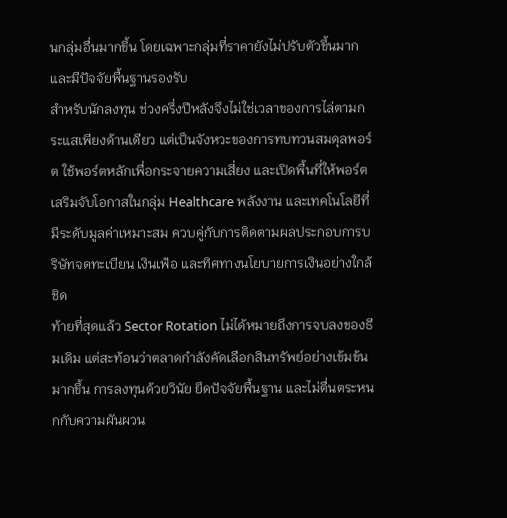นกลุ่มอื่นมากขึ้น โดยเฉพาะกลุ่มที่ราคายังไม่ปรับตัวขึ้นมากและมีปัจจัยพื้นฐานรองรับ
สำหรับนักลงทุน ช่วงครึ่งปีหลังจึงไม่ใช่เวลาของการไล่ตามกระแสเพียงด้านเดียว แต่เป็นจังหวะของการทบทวนสมดุลพอร์ต ใช้พอร์ตหลักเพื่อกระจายความเสี่ยง และเปิดพื้นที่ให้พอร์ตเสริมจับโอกาสในกลุ่ม Healthcare พลังงาน และเทคโนโลยีที่มีระดับมูลค่าเหมาะสม ควบคู่กับการติดตามผลประกอบการบริษัทจดทะเบียน เงินเฟ้อ และทิศทางนโยบายการเงินอย่างใกล้ชิด
ท้ายที่สุดแล้ว Sector Rotation ไม่ได้หมายถึงการจบลงของธีมเดิม แต่สะท้อนว่าตลาดกำลังคัดเลือกสินทรัพย์อย่างเข้มข้นมากขึ้น การลงทุนด้วยวินัย ยึดปัจจัยพื้นฐาน และไม่ตื่นตระหนกกับความผันผวน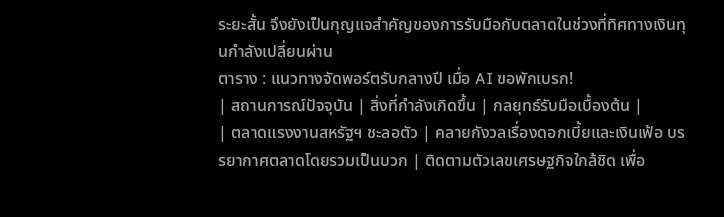ระยะสั้น จึงยังเป็นกุญแจสำคัญของการรับมือกับตลาดในช่วงที่ทิศทางเงินทุนกำลังเปลี่ยนผ่าน
ตาราง : แนวทางจัดพอร์ตรับกลางปี เมื่อ AI ขอพักเบรก!
| สถานการณ์ปัจจุบัน | สิ่งที่กำลังเกิดขึ้น | กลยุทธ์รับมือเบื้องต้น |
| ตลาดแรงงานสหรัฐฯ ชะลอตัว | คลายกังวลเรื่องดอกเบี้ยและเงินเฟ้อ บรรยากาศตลาดโดยรวมเป็นบวก | ติดตามตัวเลขเศรษฐกิจใกล้ชิด เพื่อ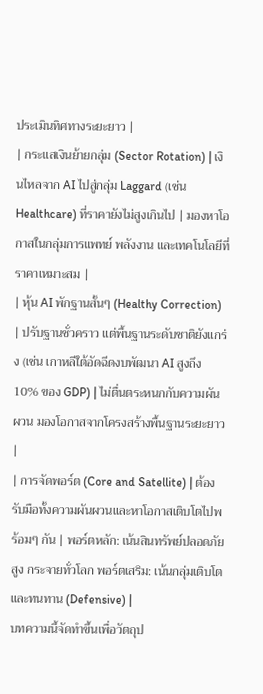ประเมินทิศทางระยะยาว |
| กระแสเงินย้ายกลุ่ม (Sector Rotation) | เงินไหลจาก AI ไปสู่กลุ่ม Laggard (เช่น Healthcare) ที่ราคายังไม่สูงเกินไป | มองหาโอกาสในกลุ่มการแพทย์ พลังงาน และเทคโนโลยีที่ราคาเหมาะสม |
| หุ้น AI พักฐานสั้นๆ (Healthy Correction) | ปรับฐานชั่วคราว แต่พื้นฐานระดับชาติยังแกร่ง (เช่น เกาหลีใต้อัดฉีดงบพัฒนา AI สูงถึง 10% ของ GDP) | ไม่ตื่นตระหนกกับความผันผวน มองโอกาสจากโครงสร้างพื้นฐานระยะยาว |
| การจัดพอร์ต (Core and Satellite) | ต้องรับมือทั้งความผันผวนและหาโอกาสเติบโตไปพร้อมๆ กัน | พอร์ตหลัก: เน้นสินทรัพย์ปลอดภัยสูง กระจายทั่วโลก พอร์ตเสริม: เน้นกลุ่มเติบโตและทนทาน (Defensive) |
บทความนี้จัดทำขึ้นเพื่อวัตถุป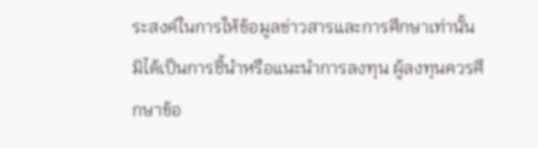ระสงค์ในการให้ข้อมูลข่าวสารและการศึกษาเท่านั้น มิได้เป็นการชี้นำหรือแนะนำการลงทุน ผู้ลงทุนควรศึกษาข้อ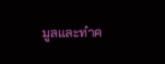มูลและทำค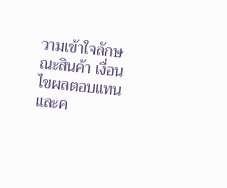วามเข้าใจลักษณะสินค้า เงื่อนไขผลตอบแทน และค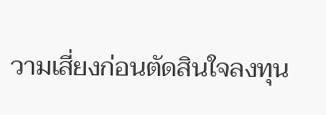วามเสี่ยงก่อนตัดสินใจลงทุน